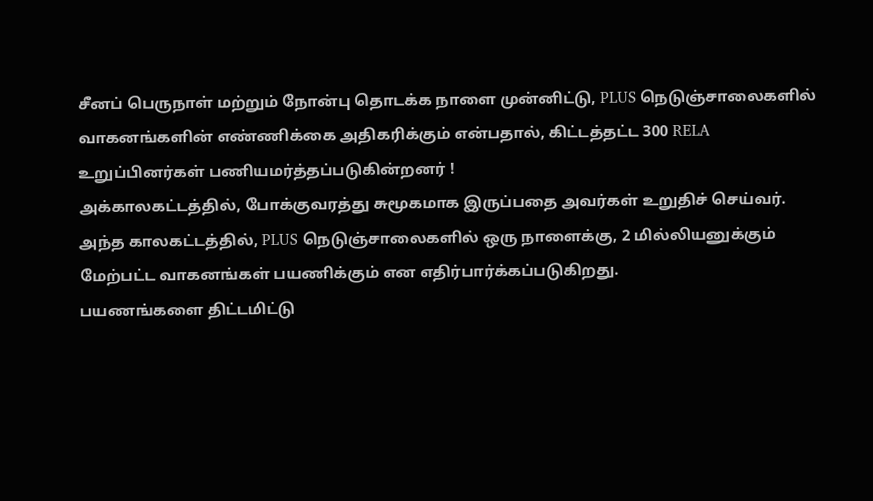சீனப் பெருநாள் மற்றும் நோன்பு தொடக்க நாளை முன்னிட்டு, PLUS நெடுஞ்சாலைகளில் வாகனங்களின் எண்ணிக்கை அதிகரிக்கும் என்பதால், கிட்டத்தட்ட 300 RELA உறுப்பினர்கள் பணியமர்த்தப்படுகின்றனர் !
அக்காலகட்டத்தில், போக்குவரத்து சுமூகமாக இருப்பதை அவர்கள் உறுதிச் செய்வர்.
அந்த காலகட்டத்தில், PLUS நெடுஞ்சாலைகளில் ஒரு நாளைக்கு, 2 மில்லியனுக்கும் மேற்பட்ட வாகனங்கள் பயணிக்கும் என எதிர்பார்க்கப்படுகிறது.
பயணங்களை திட்டமிட்டு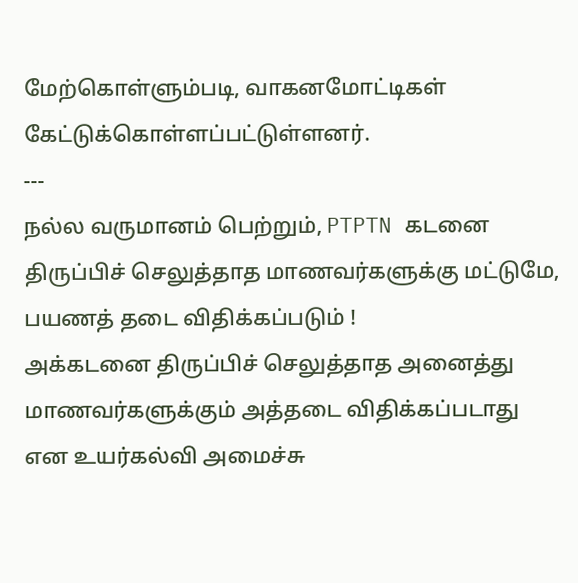மேற்கொள்ளும்படி, வாகனமோட்டிகள் கேட்டுக்கொள்ளப்பட்டுள்ளனர்.
---
நல்ல வருமானம் பெற்றும், PTPTN கடனை திருப்பிச் செலுத்தாத மாணவர்களுக்கு மட்டுமே, பயணத் தடை விதிக்கப்படும் !
அக்கடனை திருப்பிச் செலுத்தாத அனைத்து மாணவர்களுக்கும் அத்தடை விதிக்கப்படாது என உயர்கல்வி அமைச்சு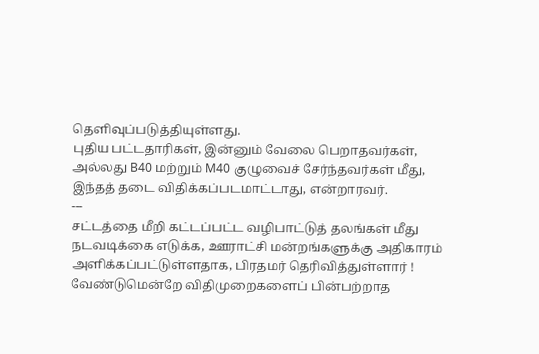தெளிவுப்படுத்தியுள்ளது.
புதிய பட்டதாரிகள், இன்னும் வேலை பெறாதவர்கள், அல்லது B40 மற்றும் M40 குழுவைச் சேர்ந்தவர்கள் மீது, இந்தத் தடை விதிக்கப்படமாட்டாது, என்றாரவர்.
---
சட்டத்தை மீறி கட்டப்பட்ட வழிபாட்டுத் தலங்கள் மீது நடவடிக்கை எடுக்க, ஊராட்சி மன்றங்களுக்கு அதிகாரம் அளிக்கப்பட்டுள்ளதாக, பிரதமர் தெரிவித்துள்ளார் !
வேண்டுமென்றே விதிமுறைகளைப் பின்பற்றாத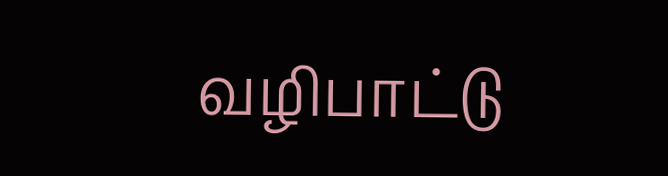வழிபாட்டு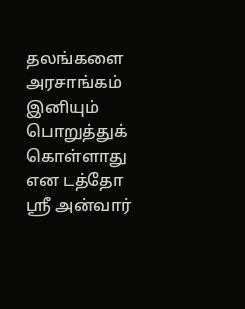தலங்களை அரசாங்கம் இனியும் பொறுத்துக் கொள்ளாது என டத்தோ ஸ்ரீ அன்வார்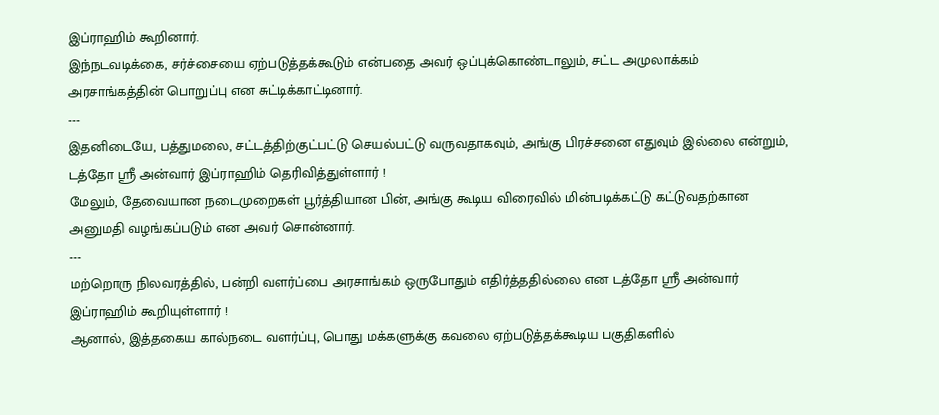இப்ராஹிம் கூறினார்.
இந்நடவடிக்கை, சர்ச்சையை ஏற்படுத்தக்கூடும் என்பதை அவர் ஒப்புக்கொண்டாலும், சட்ட அமுலாக்கம் அரசாங்கத்தின் பொறுப்பு என சுட்டிக்காட்டினார்.
---
இதனிடையே, பத்துமலை, சட்டத்திற்குட்பட்டு செயல்பட்டு வருவதாகவும், அங்கு பிரச்சனை எதுவும் இல்லை என்றும், டத்தோ ஸ்ரீ அன்வார் இப்ராஹிம் தெரிவித்துள்ளார் !
மேலும், தேவையான நடைமுறைகள் பூர்த்தியான பின், அங்கு கூடிய விரைவில் மின்படிக்கட்டு கட்டுவதற்கான அனுமதி வழங்கப்படும் என அவர் சொன்னார்.
---
மற்றொரு நிலவரத்தில், பன்றி வளர்ப்பை அரசாங்கம் ஒருபோதும் எதிர்த்ததில்லை என டத்தோ ஸ்ரீ அன்வார் இப்ராஹிம் கூறியுள்ளார் !
ஆனால், இத்தகைய கால்நடை வளர்ப்பு, பொது மக்களுக்கு கவலை ஏற்படுத்தக்கூடிய பகுதிகளில்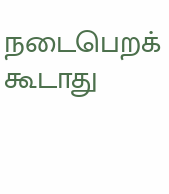நடைபெறக் கூடாது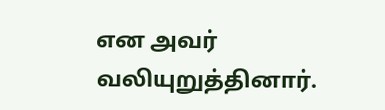என அவர் வலியுறுத்தினார்.